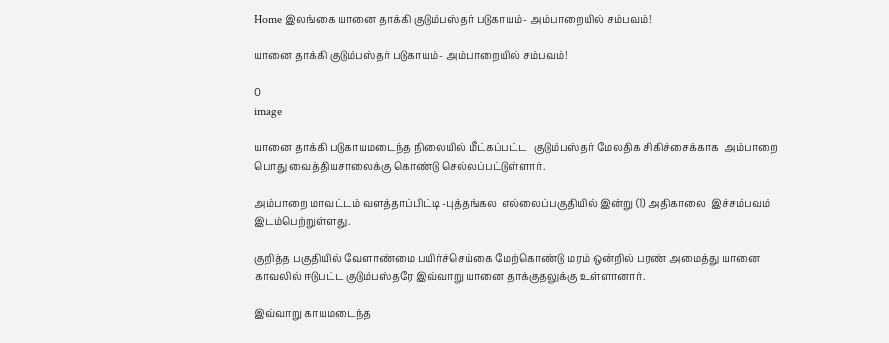Home இலங்கை யானை தாக்கி குடும்பஸ்தர் படுகாயம்- அம்பாறையில் சம்பவம்!

யானை தாக்கி குடும்பஸ்தர் படுகாயம்- அம்பாறையில் சம்பவம்!

0
image

யானை தாக்கி படுகாயமடைந்த நிலையில் மீட்கப்பட்ட   குடும்பஸ்தர் மேலதிக சிகிச்சைக்காக  அம்பாறை பொது வைத்தியசாலைக்கு கொண்டு செல்லப்பட்டுள்ளார்.

அம்பாறை மாவட்டம் வளத்தாப்பிட்டி -புத்தங்கல  எல்லைப்பகுதியில் இன்று (1) அதிகாலை  இச்சம்பவம் இடம்பெற்றுள்ளது.

குறித்த பகுதியில் வேளாண்மை பயிர்ச்செய்கை மேற்கொண்டு மரம் ஒன்றில் பரண் அமைத்து யானை காவலில் ஈடுபட்ட குடும்பஸ்தரே இவ்வாறு யானை தாக்குதலுக்கு உள்ளானார்.

இவ்வாறு காயமடைந்த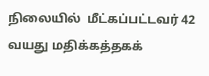நிலையில்  மீட்கப்பட்டவர் 42 வயது மதிக்கத்தகக்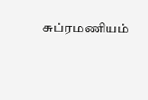சுப்ரமணியம்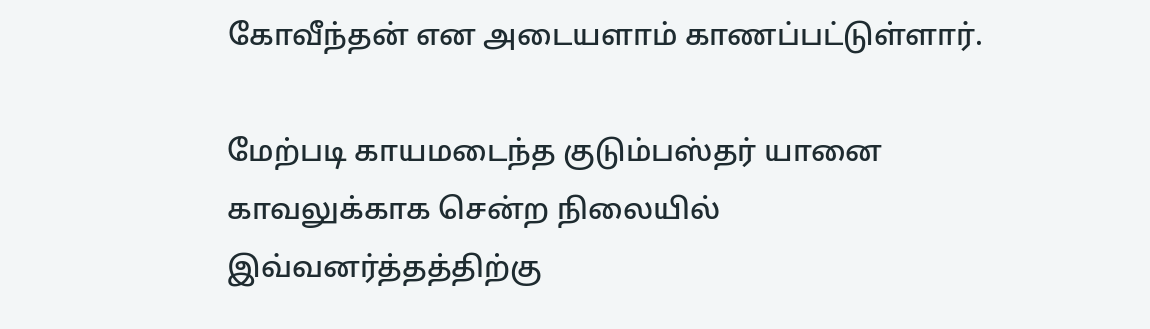கோவீந்தன் என அடையளாம் காணப்பட்டுள்ளார்.

மேற்படி காயமடைந்த குடும்பஸ்தர் யானை காவலுக்காக சென்ற நிலையில் இவ்வனர்த்தத்திற்கு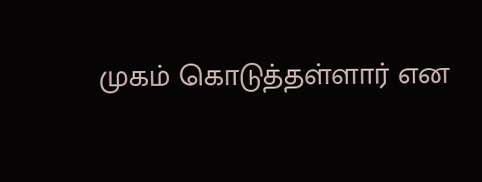முகம் கொடுத்தள்ளார் என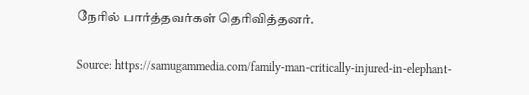நேரில் பார்த்தவர்கள் தெரிவித்தனர்.

Source: https://samugammedia.com/family-man-critically-injured-in-elephant-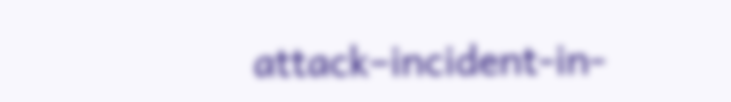attack–incident-in-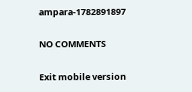ampara-1782891897

NO COMMENTS

Exit mobile version